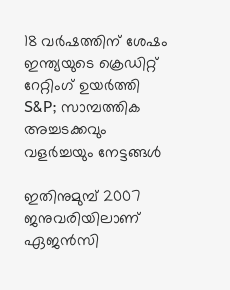18 വര്‍ഷത്തിന് ശേഷം ഇന്ത്യയുടെ ക്രെഡിറ്റ് റേറ്റിംഗ് ഉയര്‍ത്തി S&P; സാമ്പത്തിക അച്ചടക്കവും വളര്‍ച്ചയും നേട്ടങ്ങള്‍

ഇതിനുമുമ്പ് 2007 ജനുവരിയിലാണ് ഏജന്‍സി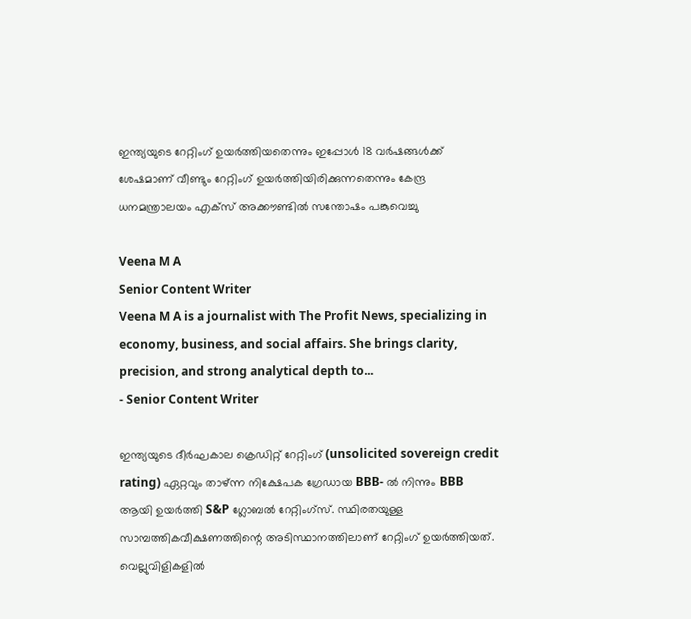ഇന്ത്യയുടെ റേറ്റിംഗ് ഉയര്‍ത്തിയതെന്നും ഇപ്പോള്‍ 18 വര്‍ഷങ്ങള്‍ക്ക് ശേഷമാണ് വീണ്ടും റേറ്റിംഗ് ഉയര്‍ത്തിയിരിക്കുന്നതെന്നും കേന്ദ്ര ധനമന്ത്രാലയം എക്‌സ് അക്കൗണ്ടില്‍ സന്തോഷം പങ്കുവെച്ചു

Veena M A
Senior Content Writer
Veena M A is a journalist with The Profit News, specializing in economy, business, and social affairs. She brings clarity, precision, and strong analytical depth to...
- Senior Content Writer

ഇന്ത്യയുടെ ദീര്‍ഘകാല ക്രെഡിറ്റ് റേറ്റിംഗ് (unsolicited sovereign credit rating) ഏറ്റവും താഴ്ന്ന നിക്ഷേപക ഗ്രേഡായ BBB- ല്‍ നിന്നും BBB  ആയി ഉയര്‍ത്തി S&P ഗ്ലോബല്‍ റേറ്റിംഗ്‌സ്. സ്ഥിരതയുള്ള സാമ്പത്തികവീക്ഷണത്തിന്റെ അടിസ്ഥാനത്തിലാണ് റേറ്റിംഗ് ഉയര്‍ത്തിയത്. വെല്ലുവിളികളില്‍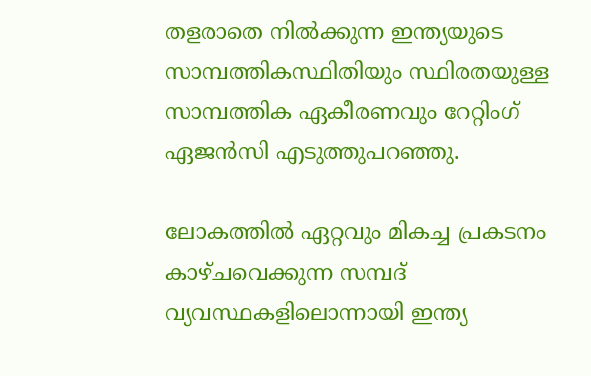തളരാതെ നില്‍ക്കുന്ന ഇന്ത്യയുടെ സാമ്പത്തികസ്ഥിതിയും സ്ഥിരതയുള്ള സാമ്പത്തിക ഏകീരണവും റേറ്റിംഗ് ഏജന്‍സി എടുത്തുപറഞ്ഞു.

ലോകത്തില്‍ ഏറ്റവും മികച്ച പ്രകടനം കാഴ്ചവെക്കുന്ന സമ്പദ് വ്യവസ്ഥകളിലൊന്നായി ഇന്ത്യ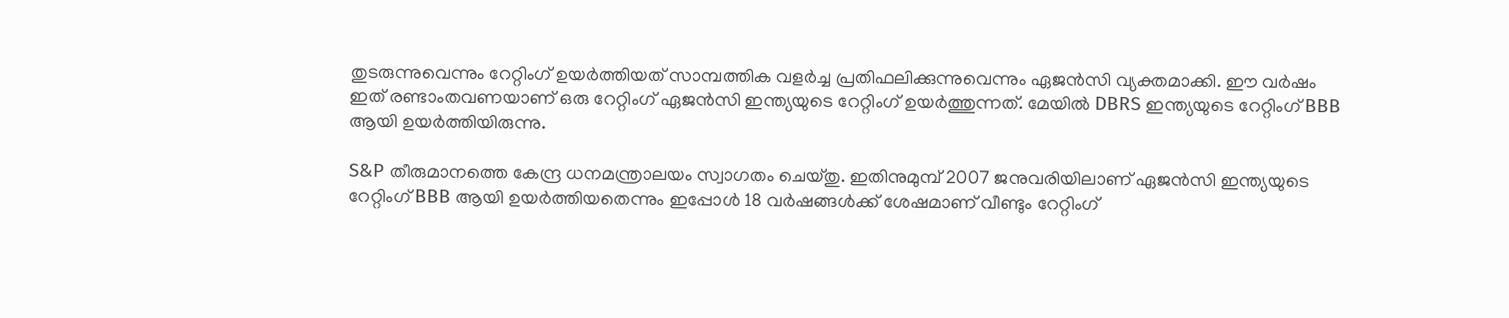തുടരുന്നുവെന്നും റേറ്റിംഗ് ഉയര്‍ത്തിയത് സാമ്പത്തിക വളര്‍ച്ച പ്രതിഫലിക്കുന്നുവെന്നും ഏജന്‍സി വ്യക്തമാക്കി. ഈ വര്‍ഷം ഇത് രണ്ടാംതവണയാണ് ഒരു റേറ്റിംഗ് ഏജന്‍സി ഇന്ത്യയുടെ റേറ്റിംഗ് ഉയര്‍ത്തുന്നത്. മേയില്‍ DBRS ഇന്ത്യയുടെ റേറ്റിംഗ് BBB ആയി ഉയര്‍ത്തിയിരുന്നു.

S&P തീരുമാനത്തെ കേന്ദ്ര ധനമന്ത്രാലയം സ്വാഗതം ചെയ്തു. ഇതിനുമുമ്പ് 2007 ജനുവരിയിലാണ് ഏജന്‍സി ഇന്ത്യയുടെ റേറ്റിംഗ് BBB ആയി ഉയര്‍ത്തിയതെന്നും ഇപ്പോള്‍ 18 വര്‍ഷങ്ങള്‍ക്ക് ശേഷമാണ് വീണ്ടും റേറ്റിംഗ്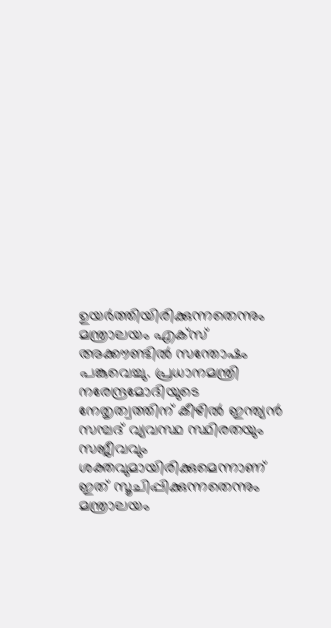ഉയര്‍ത്തിയിരിക്കുന്നതെന്നും മന്ത്രാലയം എക്‌സ് അക്കൗണ്ടില്‍ സന്തോഷം പങ്കുവെച്ചു. പ്രധാനമന്ത്രി നരേന്ദ്രമോദിയുടെ നേതൃത്വത്തിന് കീഴില്‍ ഇന്ത്യന്‍ സമ്പദ് വ്യവസ്ഥ സ്ഥിരതയും സജീവവും ശക്തവുമായിരിക്കുമെന്നാണ് ഇത് സൂചിപ്പിക്കുന്നതെന്നും മന്ത്രാലയം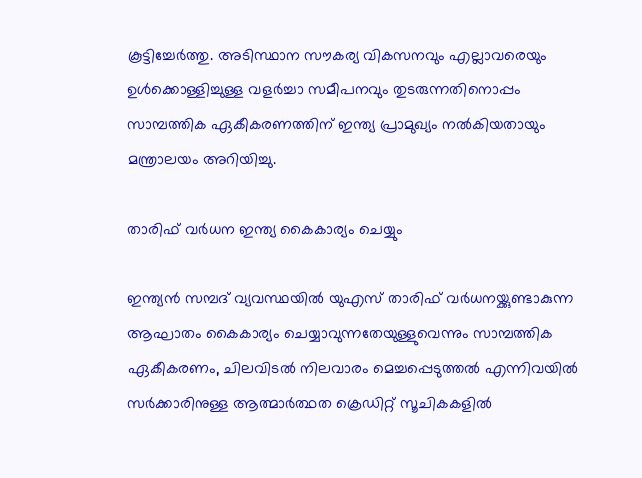കൂട്ടിച്ചേര്‍ത്തു. അടിസ്ഥാന സൗകര്യ വികസനവും എല്ലാവരെയും ഉള്‍ക്കൊള്ളിച്ചുള്ള വളര്‍ച്ചാ സമീപനവും തുടരുന്നതിനൊപ്പം സാമ്പത്തിക ഏകീകരണത്തിന് ഇന്ത്യ പ്രാമുഖ്യം നല്‍കിയതായും മന്ത്രാലയം അറിയിച്ചു.

താരിഫ് വര്‍ധന ഇന്ത്യ കൈകാര്യം ചെയ്യും

ഇന്ത്യന്‍ സമ്പദ് വ്യവസ്ഥയില്‍ യുഎസ് താരിഫ് വര്‍ധനയ്ക്കുണ്ടാകുന്ന ആഘാതം കൈകാര്യം ചെയ്യാവുന്നതേയുള്ളുവെന്നും സാമ്പത്തിക ഏകീകരണം, ചിലവിടല്‍ നിലവാരം മെച്ചപ്പെടുത്തല്‍ എന്നിവയില്‍ സര്‍ക്കാരിനുള്ള ആത്മാര്‍ത്ഥത ക്രെഡിറ്റ് സൂചികകളില്‍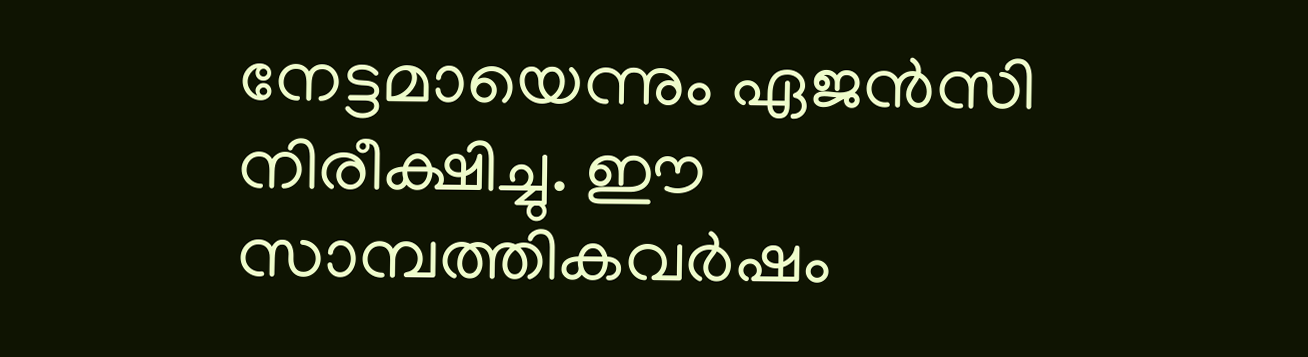നേട്ടമായെന്നും ഏജന്‍സി നിരീക്ഷിച്ചു. ഈ സാമ്പത്തികവര്‍ഷം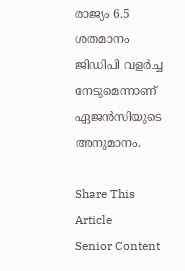രാജ്യം 6.5 ശതമാനം ജിഡിപി വളര്‍ച്ച നേടുമെന്നാണ് ഏജന്‍സിയുടെ അനുമാനം.

Share This Article
Senior Content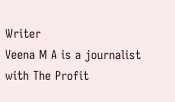Writer
Veena M A is a journalist with The Profit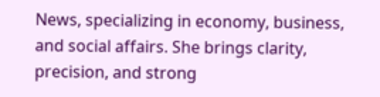News, specializing in economy, business, and social affairs. She brings clarity, precision, and strong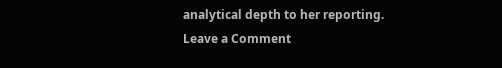analytical depth to her reporting.
Leave a Comment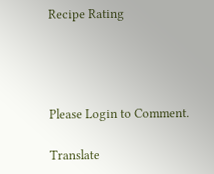Recipe Rating




Please Login to Comment.

Translate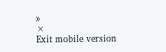»
×
Exit mobile version